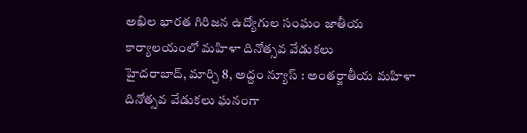అఖిల భారత గిరిజన ఉద్యోగుల సంఘం జాతీయ కార్యాలయంలో మహిళా దినోత్సవ వేడుకలు
హైదరాబాద్, మార్చి 8, అద్దం న్యూస్ : అంతర్జాతీయ మహిళా దినోత్సవ వేడుకలు ఘనంగా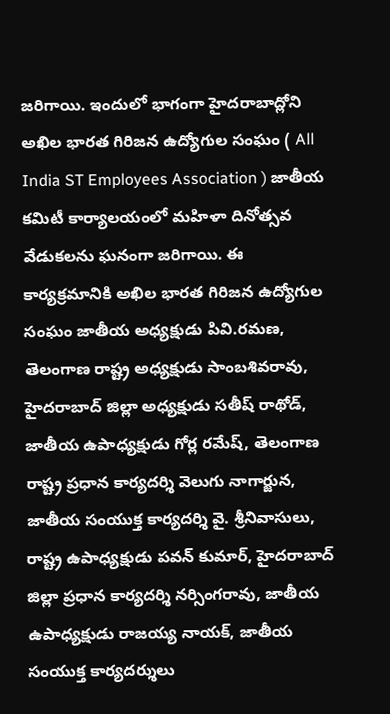జరిగాయి. ఇందులో భాగంగా హైదరాబాద్లోని అఖిల భారత గిరిజన ఉద్యోగుల సంఘం ( All India ST Employees Association ) జాతీయ కమిటీ కార్యాలయంలో మహిళా దినోత్సవ వేడుకలను ఘనంగా జరిగాయి. ఈ కార్యక్రమానికి అఖిల భారత గిరిజన ఉద్యోగుల సంఘం జాతీయ అధ్యక్షుడు పివి.రమణ, తెలంగాణ రాష్ట్ర అధ్యక్షుడు సాంబశివరావు, హైదరాబాద్ జిల్లా అధ్యక్షుడు సతీష్ రాథోడ్, జాతీయ ఉపాధ్యక్షుడు గోర్ల రమేష్, తెలంగాణ రాష్ట్ర ప్రధాన కార్యదర్శి వెలుగు నాగార్జున, జాతీయ సంయుక్త కార్యదర్శి వై. శ్రీనివాసులు, రాష్ట్ర ఉపాధ్యక్షుడు పవన్ కుమార్, హైదరాబాద్ జిల్లా ప్రధాన కార్యదర్శి నర్సింగరావు, జాతీయ ఉపాధ్యక్షుడు రాజయ్య నాయక్, జాతీయ సంయుక్త కార్యదర్శులు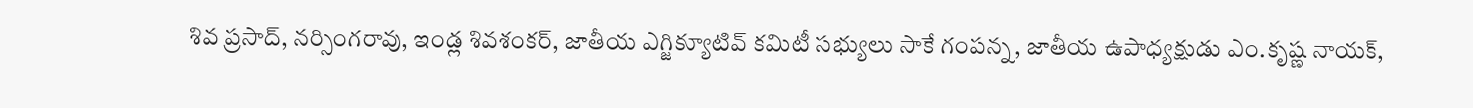శివ ప్రసాద్, నర్సింగరావు, ఇండ్ల శివశంకర్, జాతీయ ఎగ్జిక్యూటివ్ కమిటీ సభ్యులు సాకే గంపన్న, జాతీయ ఉపాధ్యక్షుడు ఎం.కృష్ణ నాయక్,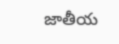జాతీయ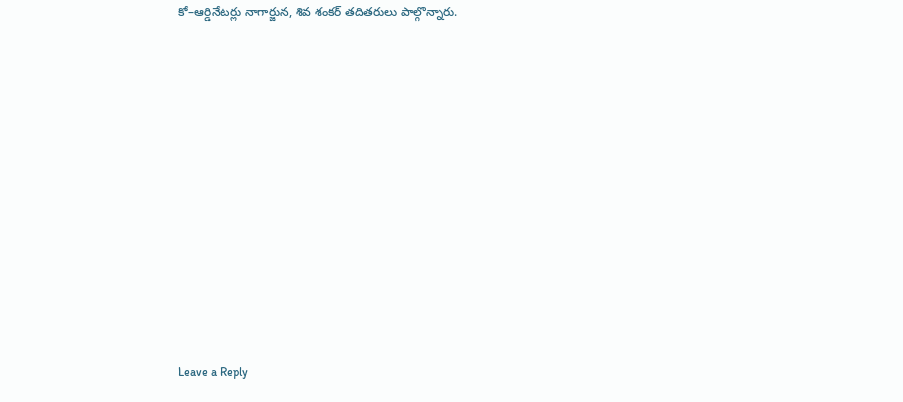కో–ఆర్డినేటర్లు నాగార్జున, శివ శంకర్ తదితరులు పాల్గొన్నారు.














Leave a Reply